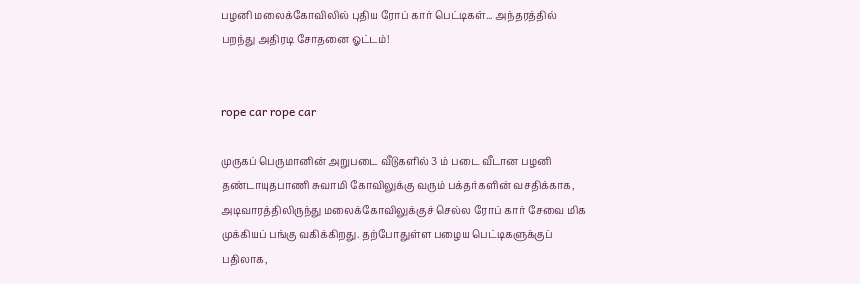பழனி மலைக்கோவிலில் புதிய ரோப் கார் பெட்டிகள்... அந்தரத்தில் பறந்து அதிரடி சோதனை ஓட்டம்!


rope car rope car

முருகப் பெருமானின் அறுபடை வீடுகளில் 3 ம் படை வீடான பழனி தண்டாயுதபாணி சுவாமி கோவிலுக்கு வரும் பக்தர்களின் வசதிக்காக, அடிவாரத்திலிருந்து மலைக்கோவிலுக்குச் செல்ல ரோப் கார் சேவை மிக முக்கியப் பங்கு வகிக்கிறது. தற்போதுள்ள பழைய பெட்டிகளுக்குப் பதிலாக,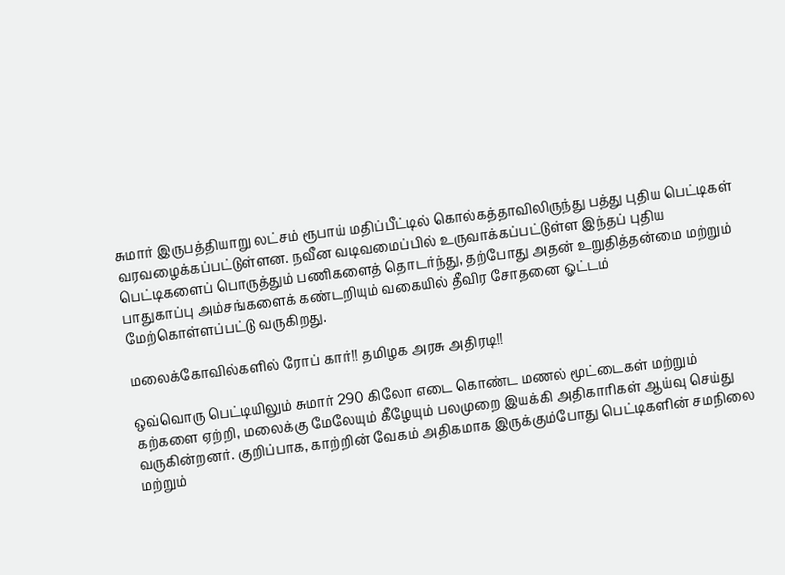சுமார் இருபத்தியாறு லட்சம் ரூபாய் மதிப்பீட்டில் கொல்கத்தாவிலிருந்து பத்து புதிய பெட்டிகள் வரவழைக்கப்பட்டுள்ளன. நவீன வடிவமைப்பில் உருவாக்கப்பட்டுள்ள இந்தப் புதிய பெட்டிகளைப் பொருத்தும் பணிகளைத் தொடர்ந்து, தற்போது அதன் உறுதித்தன்மை மற்றும் பாதுகாப்பு அம்சங்களைக் கண்டறியும் வகையில் தீவிர சோதனை ஓட்டம் மேற்கொள்ளப்பட்டு வருகிறது.

மலைக்கோவில்களில் ரோப் கார்!! தமிழக அரசு அதிரடி!!

ஒவ்வொரு பெட்டியிலும் சுமார் 290 கிலோ எடை கொண்ட மணல் மூட்டைகள் மற்றும் கற்களை ஏற்றி, மலைக்கு மேலேயும் கீழேயும் பலமுறை இயக்கி அதிகாரிகள் ஆய்வு செய்து வருகின்றனர். குறிப்பாக, காற்றின் வேகம் அதிகமாக இருக்கும்போது பெட்டிகளின் சமநிலை மற்றும்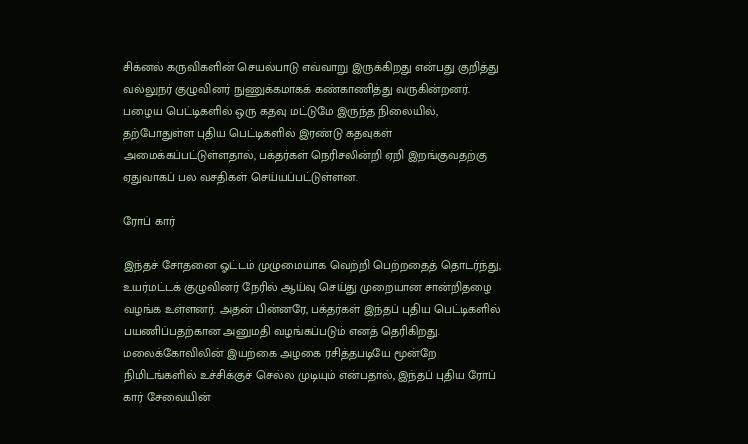சிக்னல் கருவிகளின் செயல்பாடு எவ்வாறு இருக்கிறது என்பது குறித்து வல்லுநர் குழுவினர் நுணுக்கமாகக் கண்காணித்து வருகின்றனர். பழைய பெட்டிகளில் ஒரு கதவு மட்டுமே இருந்த நிலையில், தற்போதுள்ள புதிய பெட்டிகளில் இரண்டு கதவுகள் அமைக்கப்பட்டுள்ளதால், பக்தர்கள் நெரிசலின்றி ஏறி இறங்குவதற்கு ஏதுவாகப் பல வசதிகள் செய்யப்பட்டுள்ளன.

ரோப் கார்

இந்தச் சோதனை ஓட்டம் முழுமையாக வெற்றி பெற்றதைத் தொடர்ந்து, உயர்மட்டக் குழுவினர் நேரில் ஆய்வு செய்து முறையான சான்றிதழை வழங்க உள்ளனர். அதன் பின்னரே, பக்தர்கள் இந்தப் புதிய பெட்டிகளில் பயணிப்பதற்கான அனுமதி வழங்கப்படும் எனத் தெரிகிறது. மலைக்கோவிலின் இயற்கை அழகை ரசித்தபடியே மூன்றே நிமிடங்களில் உச்சிக்குச் செல்ல முடியும் என்பதால், இந்தப் புதிய ரோப் கார் சேவையின்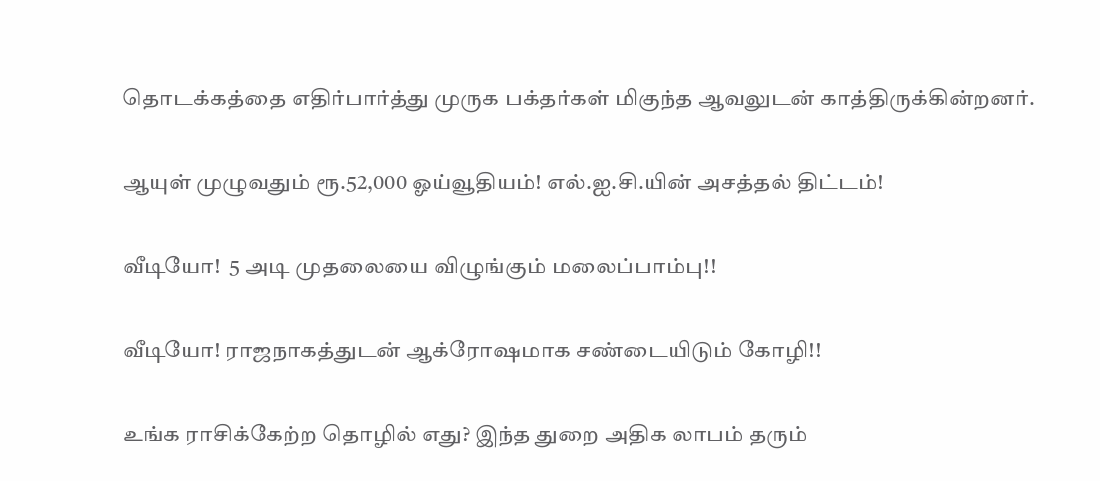தொடக்கத்தை எதிர்பார்த்து முருக பக்தர்கள் மிகுந்த ஆவலுடன் காத்திருக்கின்றனர்.

ஆயுள் முழுவதும் ரூ.52,000 ஓய்வூதியம்! எல்.ஐ.சி.யின் அசத்தல் திட்டம்!

வீடியோ!  5 அடி முதலையை விழுங்கும் மலைப்பாம்பு!!

வீடியோ! ராஜநாகத்துடன் ஆக்ரோஷமாக சண்டையிடும் கோழி!!

உங்க ராசிக்கேற்ற தொழில் எது? இந்த துறை அதிக லாபம் தரும்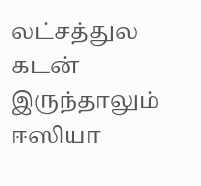லட்சத்துல கடன் இருந்தாலும் ஈஸியா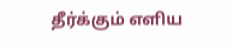தீர்க்கும் எளிய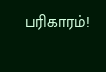பரிகாரம்!